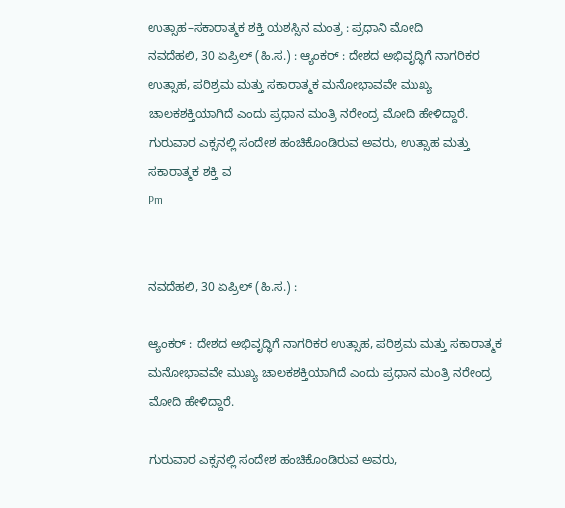ಉತ್ಸಾಹ–ಸಕಾರಾತ್ಮಕ ಶಕ್ತಿ ಯಶಸ್ಸಿನ ಮಂತ್ರ : ಪ್ರಧಾನಿ ಮೋದಿ
ನವದೆಹಲಿ, 30 ಏಪ್ರಿಲ್ (ಹಿ.ಸ.) : ಆ್ಯಂಕರ್ : ದೇಶದ ಅಭಿವೃದ್ಧಿಗೆ ನಾಗರಿಕರ ಉತ್ಸಾಹ, ಪರಿಶ್ರಮ ಮತ್ತು ಸಕಾರಾತ್ಮಕ ಮನೋಭಾವವೇ ಮುಖ್ಯ ಚಾಲಕಶಕ್ತಿಯಾಗಿದೆ ಎಂದು ಪ್ರಧಾನ ಮಂತ್ರಿ ನರೇಂದ್ರ ಮೋದಿ ಹೇಳಿದ್ದಾರೆ. ಗುರುವಾರ ಎಕ್ಸನಲ್ಲಿ ಸಂದೇಶ ಹಂಚಿಕೊಂಡಿರುವ ಅವರು, ಉತ್ಸಾಹ ಮತ್ತು ಸಕಾರಾತ್ಮಕ ಶಕ್ತಿ ವ
Pm


ನವದೆಹಲಿ, 30 ಏಪ್ರಿಲ್ (ಹಿ.ಸ.) :

ಆ್ಯಂಕರ್ : ದೇಶದ ಅಭಿವೃದ್ಧಿಗೆ ನಾಗರಿಕರ ಉತ್ಸಾಹ, ಪರಿಶ್ರಮ ಮತ್ತು ಸಕಾರಾತ್ಮಕ ಮನೋಭಾವವೇ ಮುಖ್ಯ ಚಾಲಕಶಕ್ತಿಯಾಗಿದೆ ಎಂದು ಪ್ರಧಾನ ಮಂತ್ರಿ ನರೇಂದ್ರ ಮೋದಿ ಹೇಳಿದ್ದಾರೆ.

ಗುರುವಾರ ಎಕ್ಸನಲ್ಲಿ ಸಂದೇಶ ಹಂಚಿಕೊಂಡಿರುವ ಅವರು,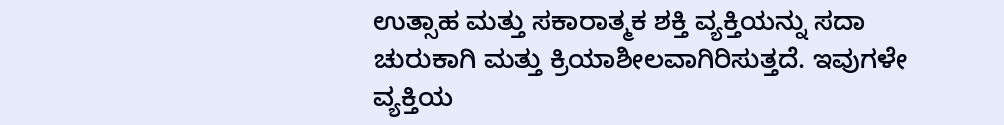ಉತ್ಸಾಹ ಮತ್ತು ಸಕಾರಾತ್ಮಕ ಶಕ್ತಿ ವ್ಯಕ್ತಿಯನ್ನು ಸದಾ ಚುರುಕಾಗಿ ಮತ್ತು ಕ್ರಿಯಾಶೀಲವಾಗಿರಿಸುತ್ತದೆ. ಇವುಗಳೇ ವ್ಯಕ್ತಿಯ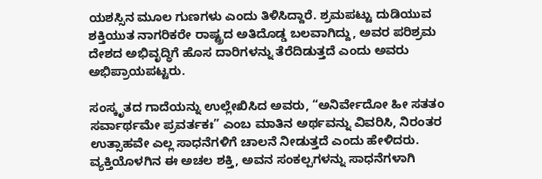ಯಶಸ್ಸಿನ ಮೂಲ ಗುಣಗಳು ಎಂದು ತಿಳಿಸಿದ್ದಾರೆ. ಶ್ರಮಪಟ್ಟು ದುಡಿಯುವ ಶಕ್ತಿಯುತ ನಾಗರಿಕರೇ ರಾಷ್ಟ್ರದ ಅತಿದೊಡ್ಡ ಬಲವಾಗಿದ್ದು, ಅವರ ಪರಿಶ್ರಮ ದೇಶದ ಅಭಿವೃದ್ಧಿಗೆ ಹೊಸ ದಾರಿಗಳನ್ನು ತೆರೆದಿಡುತ್ತದೆ ಎಂದು ಅವರು ಅಭಿಪ್ರಾಯಪಟ್ಟರು.

ಸಂಸ್ಕೃತದ ಗಾದೆಯನ್ನು ಉಲ್ಲೇಖಿಸಿದ ಅವರು, “ಅನಿರ್ವೇದೋ ಹೀ ಸತತಂ ಸರ್ವಾರ್ಥಮೇ ಪ್ರವರ್ತಕಃ” ಎಂಬ ಮಾತಿನ ಅರ್ಥವನ್ನು ವಿವರಿಸಿ, ನಿರಂತರ ಉತ್ಸಾಹವೇ ಎಲ್ಲ ಸಾಧನೆಗಳಿಗೆ ಚಾಲನೆ ನೀಡುತ್ತದೆ ಎಂದು ಹೇಳಿದರು. ವ್ಯಕ್ತಿಯೊಳಗಿನ ಈ ಅಚಲ ಶಕ್ತಿ, ಅವನ ಸಂಕಲ್ಪಗಳನ್ನು ಸಾಧನೆಗಳಾಗಿ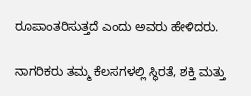ರೂಪಾಂತರಿಸುತ್ತದೆ ಎಂದು ಅವರು ಹೇಳಿದರು.

ನಾಗರಿಕರು ತಮ್ಮ ಕೆಲಸಗಳಲ್ಲಿ ಸ್ಥಿರತೆ, ಶಕ್ತಿ ಮತ್ತು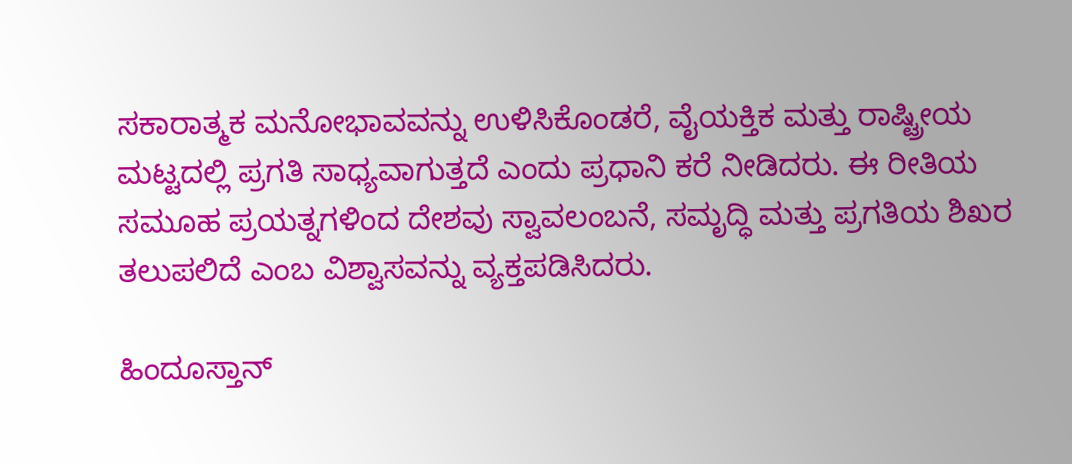ಸಕಾರಾತ್ಮಕ ಮನೋಭಾವವನ್ನು ಉಳಿಸಿಕೊಂಡರೆ, ವೈಯಕ್ತಿಕ ಮತ್ತು ರಾಷ್ಟ್ರೀಯ ಮಟ್ಟದಲ್ಲಿ ಪ್ರಗತಿ ಸಾಧ್ಯವಾಗುತ್ತದೆ ಎಂದು ಪ್ರಧಾನಿ ಕರೆ ನೀಡಿದರು. ಈ ರೀತಿಯ ಸಮೂಹ ಪ್ರಯತ್ನಗಳಿಂದ ದೇಶವು ಸ್ವಾವಲಂಬನೆ, ಸಮೃದ್ಧಿ ಮತ್ತು ಪ್ರಗತಿಯ ಶಿಖರ ತಲುಪಲಿದೆ ಎಂಬ ವಿಶ್ವಾಸವನ್ನು ವ್ಯಕ್ತಪಡಿಸಿದರು.

ಹಿಂದೂಸ್ತಾನ್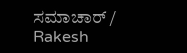ಸಮಾಚಾರ್ / Rakesh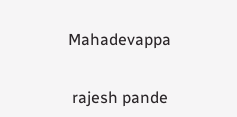Mahadevappa


 rajesh pande